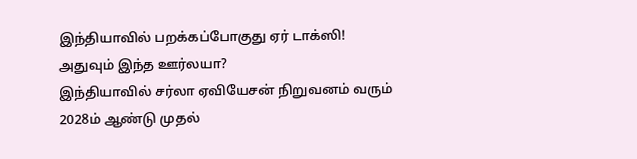இந்தியாவில் பறக்கப்போகுது ஏர் டாக்ஸி! அதுவும் இந்த ஊர்லயா?
இந்தியாவில் சர்லா ஏவியேசன் நிறுவனம் வரும் 2028ம் ஆண்டு முதல்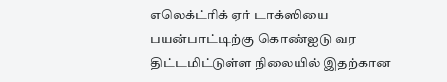எலெக்ட்ரிக் ஏர் டாக்ஸியை பயன்பாட்டிற்கு கொண்ஐடு வர திட்டமிட்டுள்ள நிலையில் இதற்கான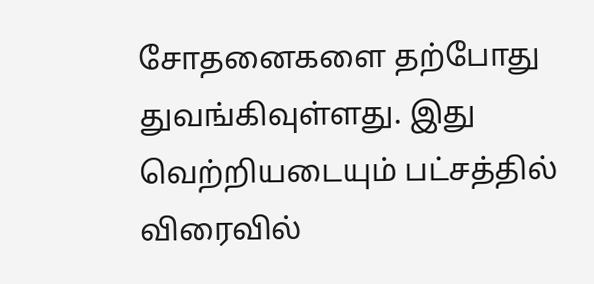சோதனைகளை தற்போது துவங்கிவுள்ளது. இது வெற்றியடையும் பட்சத்தில் விரைவில்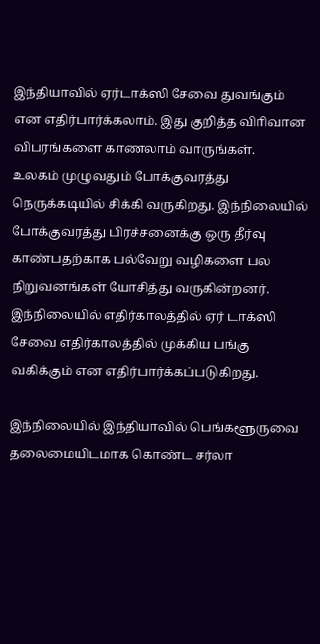இந்தியாவில் ஏர்டாக்ஸி சேவை துவங்கும் என எதிர்பார்க்கலாம். இது குறித்த விாிவான விபரங்களை காணலாம் வாருங்கள்.
உலகம் முழுவதும் போக்குவரத்து நெருக்கடியில் சிக்கி வருகிறது. இந்நிலையில் போக்குவரத்து பிரச்சனைக்கு ஒரு தீர்வு காண்பதற்காக பல்வேறு வழிகளை பல நிறுவனங்கள் யோசித்து வருகின்றனர். இந்நிலையில் எதிர்காலத்தில் ஏர் டாக்ஸி சேவை எதிர்காலத்தில் முக்கிய பங்கு வகிக்கும் என எதிர்பார்க்கப்படுகிறது.

இந்நிலையில் இந்தியாவில் பெங்களூருவை தலைமையிடமாக கொண்ட சர்லா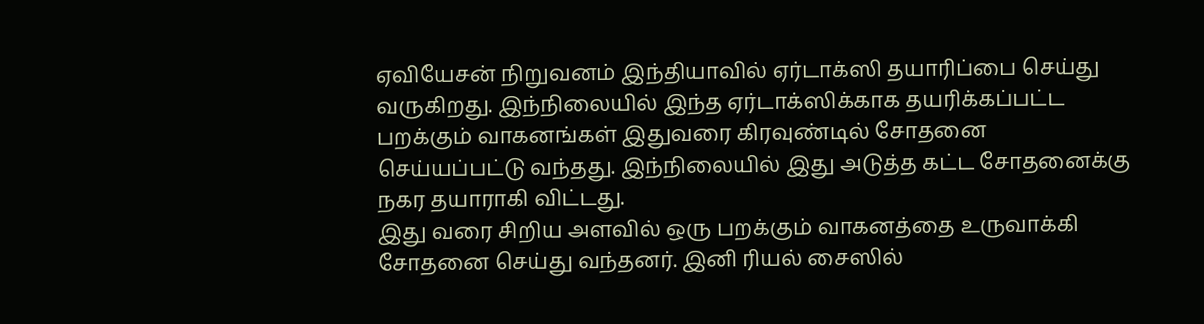ஏவியேசன் நிறுவனம் இந்தியாவில் ஏர்டாக்ஸி தயாரிப்பை செய்து வருகிறது. இந்நிலையில் இந்த ஏர்டாக்ஸிக்காக தயரிக்கப்பட்ட பறக்கும் வாகனங்கள் இதுவரை கிரவுண்டில் சோதனை செய்யப்பட்டு வந்தது. இந்நிலையில் இது அடுத்த கட்ட சோதனைக்கு நகர தயாராகி விட்டது.
இது வரை சிறிய அளவில் ஒரு பறக்கும் வாகனத்தை உருவாக்கி சோதனை செய்து வந்தனர். இனி ரியல் சைஸில்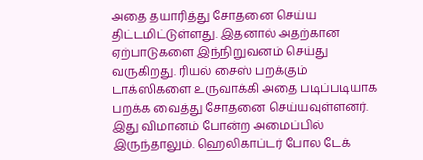அதை தயாரித்து சோதனை செய்ய திட்டமிட்டுள்ளது. இதனால் அதற்கான ஏற்பாடுகளை இந்நிறுவனம் செய்து வருகிறது. ரியல் சைஸ் பறக்கும் டாக்ஸிகளை உருவாக்கி அதை படிப்படியாக பறக்க வைத்து சோதனை செய்யவுள்ளனர். இது விமானம் போன்ற அமைப்பில் இருந்தாலும். ஹெலிகாப்டர் போல டேக்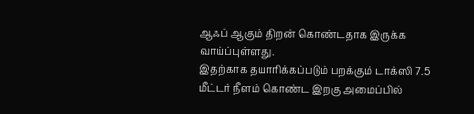ஆஃப் ஆகும் திறன் கொண்டதாக இருக்க வாய்ப்புள்ளது.
இதற்காக தயாரிக்கப்படும் பறக்கும் டாக்ஸி 7.5 மீட்டர் நீளம் கொண்ட இறகு அமைப்பில்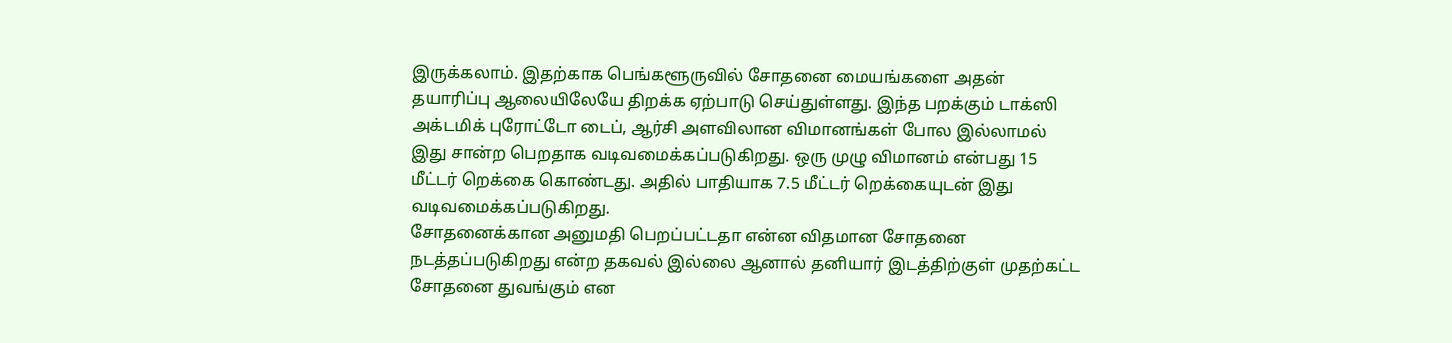இருக்கலாம். இதற்காக பெங்களூருவில் சோதனை மையங்களை அதன் தயாரிப்பு ஆலையிலேயே திறக்க ஏற்பாடு செய்துள்ளது. இந்த பறக்கும் டாக்ஸி அக்டமிக் புரோட்டோ டைப், ஆர்சி அளவிலான விமானங்கள் போல இல்லாமல் இது சான்ற பெறதாக வடிவமைக்கப்படுகிறது. ஒரு முழு விமானம் என்பது 15 மீட்டர் றெக்கை கொண்டது. அதில் பாதியாக 7.5 மீட்டர் றெக்கையுடன் இது வடிவமைக்கப்படுகிறது.
சோதனைக்கான அனுமதி பெறப்பட்டதா என்ன விதமான சோதனை நடத்தப்படுகிறது என்ற தகவல் இல்லை ஆனால் தனியார் இடத்திற்குள் முதற்கட்ட சோதனை துவங்கும் என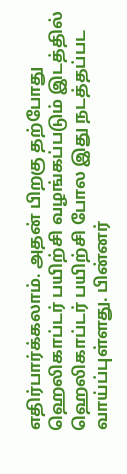எதிர்பார்க்கலாம். அதன் பிறகு தற்போது ஹெலிகாப்டர் பயிற்சி வழங்கப்படும் இடத்தில் ஹெலிகாப்டர் பயிற்சி போல இது நடத்தப்பட வாய்ப்புள்ளது. பின்னர்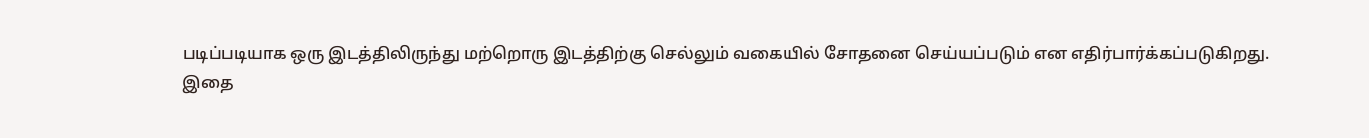படிப்படியாக ஒரு இடத்திலிருந்து மற்றொரு இடத்திற்கு செல்லும் வகையில் சோதனை செய்யப்படும் என எதிர்பார்க்கப்படுகிறது.
இதை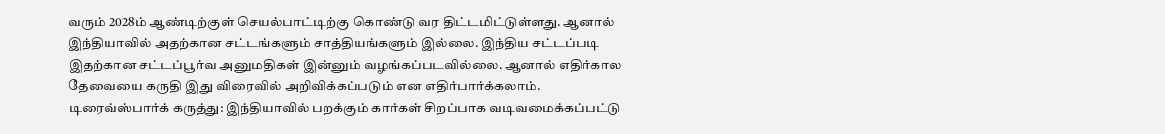வரும் 2028ம் ஆண்டிற்குள் செயல்பாட்டிற்கு கொண்டு வர திட்டமிட்டுள்ளது. ஆனால் இந்தியாவில் அதற்கான சட்டங்களும் சாத்தியங்களும் இல்லை. இந்திய சட்டப்படி இதற்கான சட்டப்பூர்வ அனுமதிகள் இன்னும் வழங்கப்படவில்லை. ஆனால் எதிர்கால தேவையை கருதி இது விரைவில் அறிவிக்கப்படும் என எதிர்பார்க்கலாம்.
டிரைவ்ஸ்பார்க் கருத்து: இந்தியாவில் பறக்கும் கார்கள் சிறப்பாக வடிவமைக்கப்பட்டு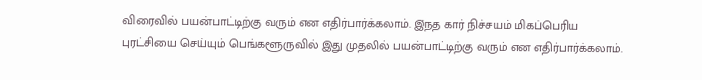விரைவில் பயன்பாட்டிற்கு வரும் என எதிர்பார்க்கலாம். இ்நத கார் நிச்சயம் மிகப்பெரிய புரட்சியை செய்யும் பெங்களூருவில் இது முதலில் பயன்பாட்டிற்கு வரும் என எதிர்பார்க்கலாம்.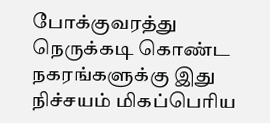போக்குவரத்து நெருக்கடி கொண்ட நகரங்களுக்கு இது நிச்சயம் மிகப்பெரிய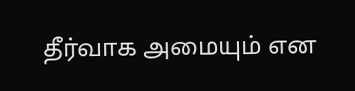தீர்வாக அமையும் என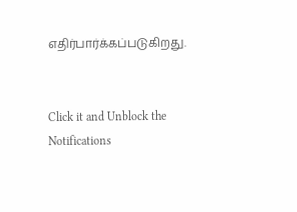எதிர்பார்க்கப்படுகிறது.


Click it and Unblock the Notifications